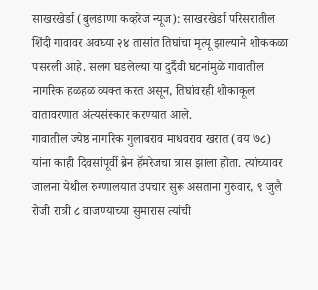साखरखेर्डा (बुलडाणा कव्हरेज न्यूज): साखरखेर्डा परिसरातील शिंदी गावावर अवघ्या २४ तासांत तिघांचा मृत्यू झाल्याने शोककळा पसरली आहे. सलग घडलेल्या या दुर्दैवी घटनांमुळे गावातील नागरिक हळहळ व्यक्त करत असून, तिघांवरही शोकाकूल वातावरणात अंत्यसंस्कार करण्यात आले.
गावातील ज्येष्ठ नागरिक गुलाबराव माधवराव खरात (वय ७८) यांना काही दिवसांपूर्वी ब्रेन हॅमरेजचा त्रास झाला होता. त्यांच्यावर जालना येथील रुग्णालयात उपचार सुरू असताना गुरुवार, ९ जुलै रोजी रात्री ८ वाजण्याच्या सुमारास त्यांची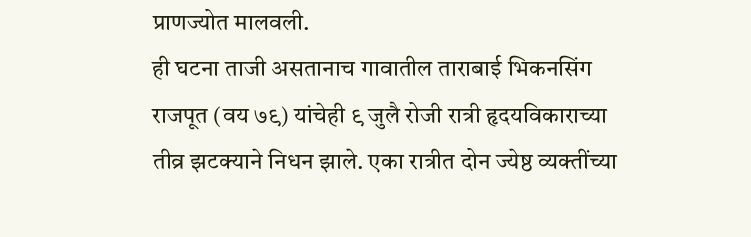प्राणज्योत मालवली.
ही घटना ताजी असतानाच गावातील ताराबाई भिकनसिंग राजपूत (वय ७९) यांचेही ९ जुलै रोजी रात्री हृदयविकाराच्या तीव्र झटक्याने निधन झाले. एका रात्रीत दोन ज्येष्ठ व्यक्तींच्या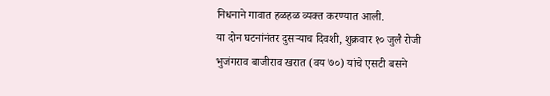निधनाने गावात हळहळ व्यक्त करण्यात आली.
या दोन घटनांनंतर दुसऱ्याच दिवशी, शुक्रवार १० जुलै रोजी भुजंगराव बाजीराव खरात (वय ७०) यांचे एसटी बसने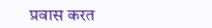प्रवास करत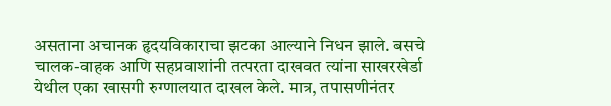असताना अचानक हृदयविकाराचा झटका आल्याने निधन झाले. बसचे चालक-वाहक आणि सहप्रवाशांनी तत्परता दाखवत त्यांना साखरखेर्डा येथील एका खासगी रुग्णालयात दाखल केले. मात्र, तपासणीनंतर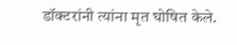डॉक्टरांनी त्यांना मृत घोषित केले.